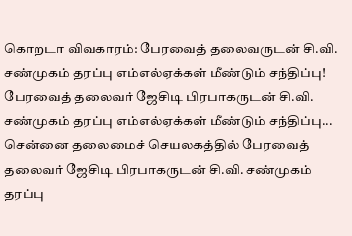கொறடா விவகாரம்: பேரவைத் தலைவருடன் சி.வி. சண்முகம் தரப்பு எம்எல்ஏக்கள் மீண்டும் சந்திப்பு!
பேரவைத் தலைவர் ஜேசிடி பிரபாகருடன் சி.வி. சண்முகம் தரப்பு எம்எல்ஏக்கள் மீண்டும் சந்திப்பு...
சென்னை தலைமைச் செயலகத்தில் பேரவைத் தலைவர் ஜேசிடி பிரபாகருடன் சி.வி. சண்முகம் தரப்பு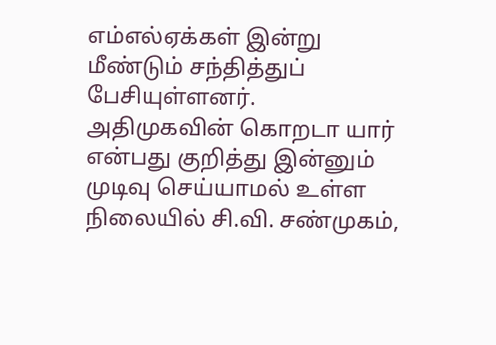எம்எல்ஏக்கள் இன்று மீண்டும் சந்தித்துப் பேசியுள்ளனர்.
அதிமுகவின் கொறடா யார் என்பது குறித்து இன்னும் முடிவு செய்யாமல் உள்ள நிலையில் சி.வி. சண்முகம்,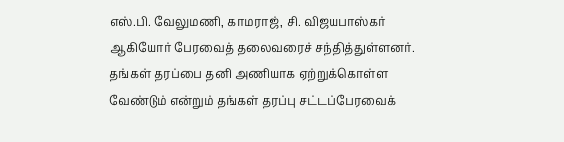எஸ்.பி. வேலுமணி, காமராஜ், சி. விஜயபாஸ்கர் ஆகியோர் பேரவைத் தலைவரைச் சந்தித்துள்ளனர்.
தங்கள் தரப்பை தனி அணியாக ஏற்றுக்கொள்ள வேண்டும் என்றும் தங்கள் தரப்பு சட்டப்பேரவைக்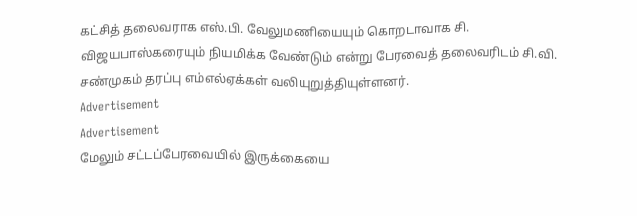கட்சித் தலைவராக எஸ்.பி. வேலுமணியையும் கொறடாவாக சி. விஜயபாஸ்கரையும் நியமிக்க வேண்டும் என்று பேரவைத் தலைவரிடம் சி.வி. சண்முகம் தரப்பு எம்எல்ஏக்கள் வலியுறுத்தியுள்ளனர்.
Advertisement
Advertisement
மேலும் சட்டப்பேரவையில் இருக்கையை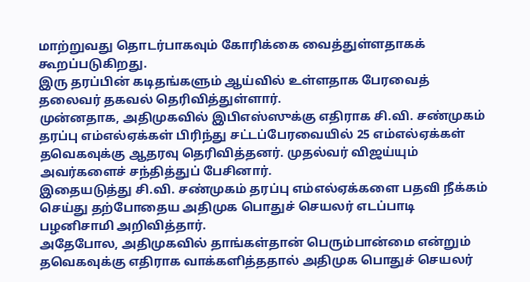மாற்றுவது தொடர்பாகவும் கோரிக்கை வைத்துள்ளதாகக் கூறப்படுகிறது.
இரு தரப்பின் கடிதங்களும் ஆய்வில் உள்ளதாக பேரவைத் தலைவர் தகவல் தெரிவித்துள்ளார்.
முன்னதாக, அதிமுகவில் இபிஎஸ்ஸுக்கு எதிராக சி.வி. சண்முகம் தரப்பு எம்எல்ஏக்கள் பிரிந்து சட்டப்பேரவையில் 25 எம்எல்ஏக்கள் தவெகவுக்கு ஆதரவு தெரிவித்தனர். முதல்வர் விஜய்யும் அவர்களைச் சந்தித்துப் பேசினார்.
இதையடுத்து சி.வி. சண்முகம் தரப்பு எம்எல்ஏக்களை பதவி நீக்கம் செய்து தற்போதைய அதிமுக பொதுச் செயலர் எடப்பாடி பழனிசாமி அறிவித்தார்.
அதேபோல, அதிமுகவில் தாங்கள்தான் பெரும்பான்மை என்றும் தவெகவுக்கு எதிராக வாக்களித்ததால் அதிமுக பொதுச் செயலர்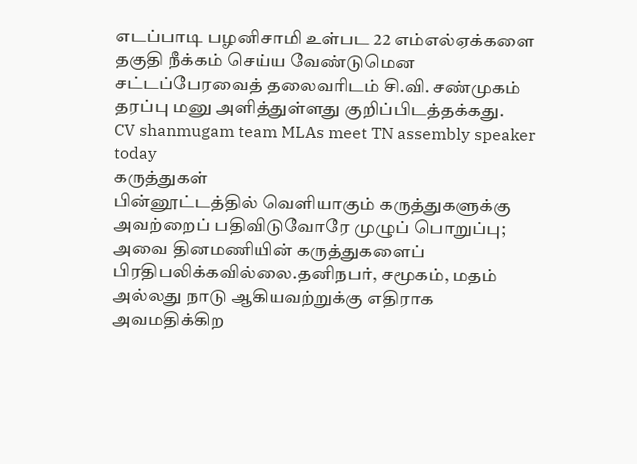எடப்பாடி பழனிசாமி உள்பட 22 எம்எல்ஏக்களை தகுதி நீக்கம் செய்ய வேண்டுமென சட்டப்பேரவைத் தலைவரிடம் சி.வி. சண்முகம் தரப்பு மனு அளித்துள்ளது குறிப்பிடத்தக்கது.
CV shanmugam team MLAs meet TN assembly speaker today
கருத்துகள்
பின்னூட்டத்தில் வெளியாகும் கருத்துகளுக்கு அவற்றைப் பதிவிடுவோரே முழுப் பொறுப்பு; அவை தினமணியின் கருத்துகளைப் பிரதிபலிக்கவில்லை.தனிநபர், சமூகம், மதம் அல்லது நாடு ஆகியவற்றுக்கு எதிராக அவமதிக்கிற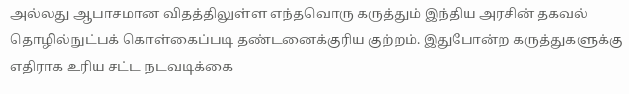அல்லது ஆபாசமான விதத்திலுள்ள எந்தவொரு கருத்தும் இந்திய அரசின் தகவல் தொழில்நுட்பக் கொள்கைப்படி தண்டனைக்குரிய குற்றம். இதுபோன்ற கருத்துகளுக்கு எதிராக உரிய சட்ட நடவடிக்கை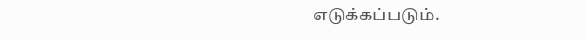எடுக்கப்படும்.